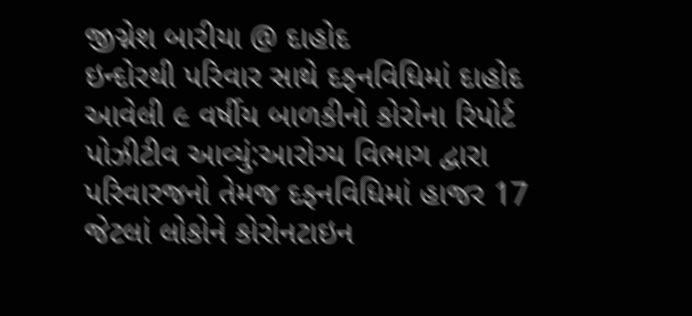જીગ્નેશ બારીયા @ દાહોદ
ઇન્દોરથી પરિવાર સાથે દફનવિધિમાં દાહોદ આવેલી ૯ વર્ષીય બાળકીનો કોરોના રિપોર્ટ પોઝીટીવ આવ્યું:આરોગ્ય વિભાગ દ્વારા પરિવારજનો તેમજ દફનવિધિમાં હાજર 17 જેટલાં લોકોને કોરોનટાઇન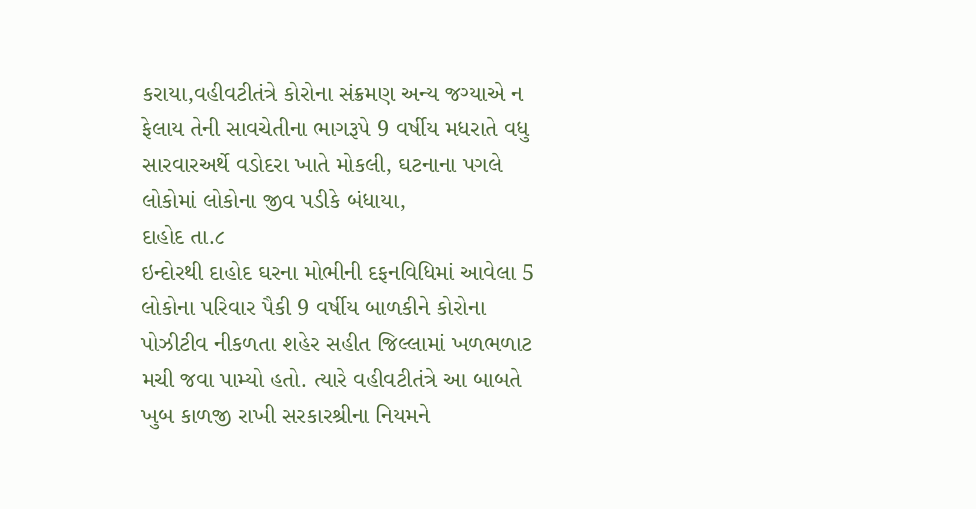કરાયા,વહીવટીતંત્રે કોરોના સંક્રમણ અન્ય જગ્યાએ ન ફેલાય તેની સાવચેતીના ભાગરૂપે 9 વર્ષીય મધરાતે વધુ સારવારઅર્થે વડોદરા ખાતે મોકલી, ઘટનાના પગલે લોકોમાં લોકોના જીવ પડીકે બંધાયા,
દાહોદ તા.૮
ઇન્દોરથી દાહોદ ઘરના મોભીની દફનવિધિમાં આવેલા 5 લોકોના પરિવાર પૈકી 9 વર્ષીય બાળકીને કોરોના પોઝીટીવ નીકળતા શહેર સહીત જિલ્લામાં ખળભળાટ મચી જવા પામ્યો હતો. ત્યારે વહીવટીતંત્રે આ બાબતે ખુબ કાળજી રાખી સરકારશ્રીના નિયમને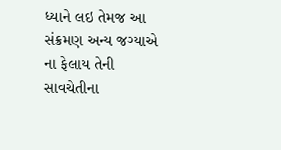ધ્યાને લઇ તેમજ આ સંક્રમણ અન્ય જગ્યાએ ના ફેલાય તેની સાવચેતીના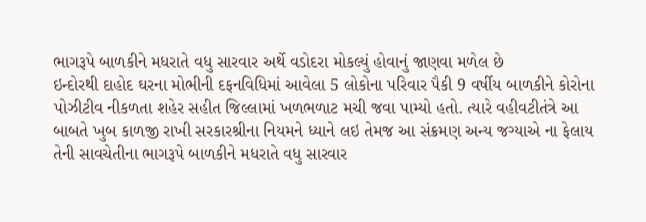ભાગરૂપે બાળકીને મધરાતે વધુ સારવાર અર્થે વડોદરા મોકલ્યું હોવાનું જાણવા મળેલ છે
ઇન્દોરથી દાહોદ ઘરના મોભીની દફનવિધિમાં આવેલા 5 લોકોના પરિવાર પૈકી 9 વર્ષીય બાળકીને કોરોના પોઝીટીવ નીકળતા શહેર સહીત જિલ્લામાં ખળભળાટ મચી જવા પામ્યો હતો. ત્યારે વહીવટીતંત્રે આ બાબતે ખુબ કાળજી રાખી સરકારશ્રીના નિયમને ધ્યાને લઇ તેમજ આ સંક્રમણ અન્ય જગ્યાએ ના ફેલાય તેની સાવચેતીના ભાગરૂપે બાળકીને મધરાતે વધુ સારવાર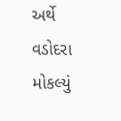અર્થે વડોદરા મોકલ્યું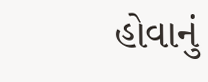હોવાનું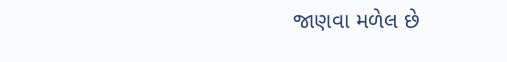જાણવા મળેલ છે